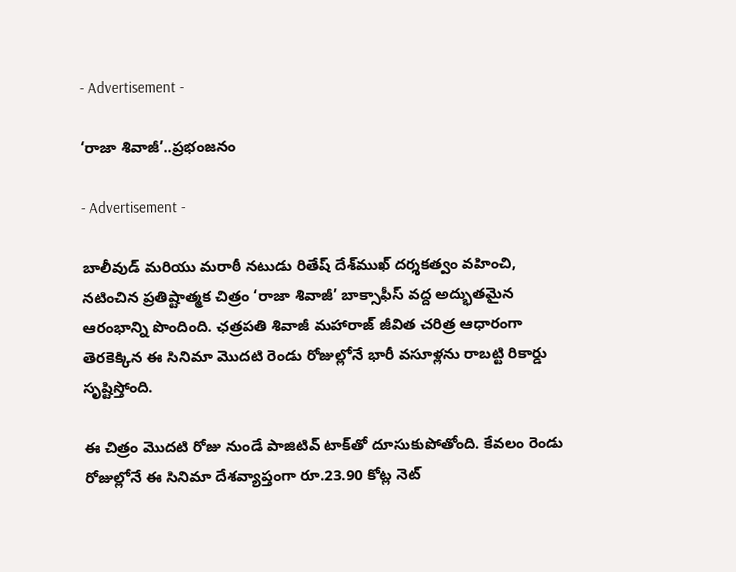- Advertisement -

‘రాజా శివాజీ’..ప్రభంజనం

- Advertisement -

బాలీవుడ్ మరియు మరాఠీ నటుడు రితేష్ దేశ్‌ముఖ్ దర్శకత్వం వహించి, నటించిన ప్రతిష్టాత్మక చిత్రం ‘రాజా శివాజీ’ బాక్సాఫీస్ వద్ద అద్భుతమైన ఆరంభాన్ని పొందింది. ఛత్రపతి శివాజీ మహారాజ్ జీవిత చరిత్ర ఆధారంగా తెరకెక్కిన ఈ సినిమా మొదటి రెండు రోజుల్లోనే భారీ వసూళ్లను రాబట్టి రికార్డు సృష్టిస్తోంది.

ఈ చిత్రం మొదటి రోజు నుండే పాజిటివ్ టాక్‌తో దూసుకుపోతోంది. కేవలం రెండు రోజుల్లోనే ఈ సినిమా దేశవ్యాప్తంగా రూ.23.90 కోట్ల నెట్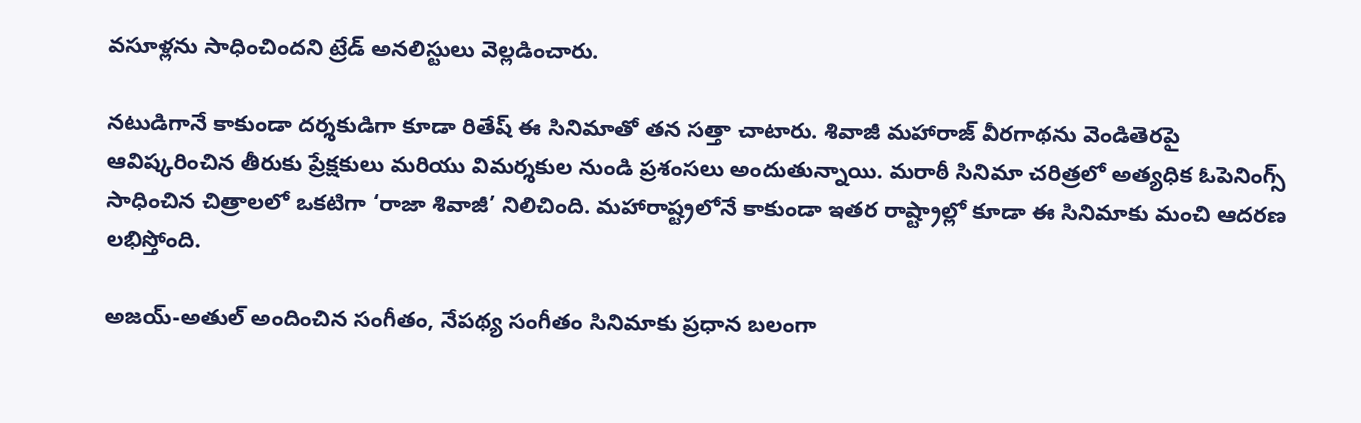వసూళ్లను సాధించిందని ట్రేడ్ అనలిస్టులు వెల్లడించారు.

నటుడిగానే కాకుండా దర్శకుడిగా కూడా రితేష్ ఈ సినిమాతో తన సత్తా చాటారు. శివాజీ మహారాజ్ వీరగాథను వెండితెరపై ఆవిష్కరించిన తీరుకు ప్రేక్షకులు మరియు విమర్శకుల నుండి ప్రశంసలు అందుతున్నాయి. మరాఠీ సినిమా చరిత్రలో అత్యధిక ఓపెనింగ్స్ సాధించిన చిత్రాలలో ఒకటిగా ‘రాజా శివాజీ’ నిలిచింది. మహారాష్ట్రలోనే కాకుండా ఇతర రాష్ట్రాల్లో కూడా ఈ సినిమాకు మంచి ఆదరణ లభిస్తోంది.

అజయ్-అతుల్ అందించిన సంగీతం, నేపథ్య సంగీతం సినిమాకు ప్రధాన బలంగా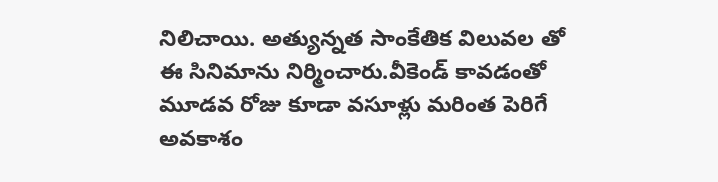నిలిచాయి. అత్యున్నత సాంకేతిక విలువల తో ఈ సినిమాను నిర్మించారు.వీకెండ్ కావడంతో మూడవ రోజు కూడా వసూళ్లు మరింత పెరిగే అవకాశం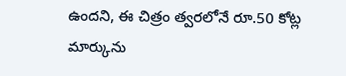ఉందని, ఈ చిత్రం త్వరలోనే రూ.50 కోట్ల మార్కును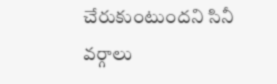చేరుకుంటుందని సినీ వర్గాలు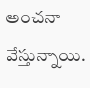అంచనా వేస్తున్నాయి.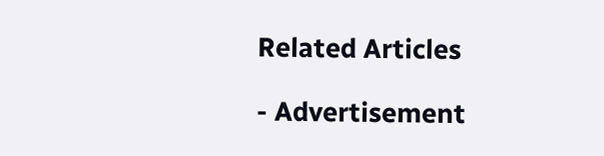Related Articles

- Advertisement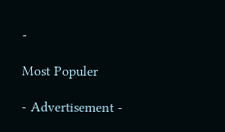-

Most Populer

- Advertisement -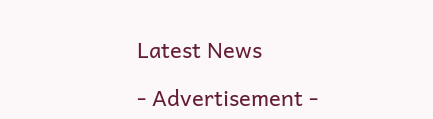Latest News

- Advertisement -